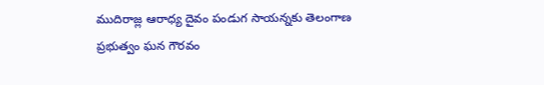ముదిరాజ్ల ఆరాధ్య దైవం పండుగ సాయన్నకు తెలంగాణ ప్రభుత్వం ఘన గౌరవం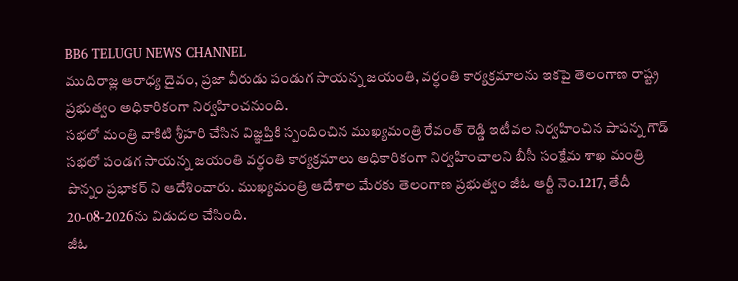BB6 TELUGU NEWS CHANNEL
ముదిరాజ్ల ఆరాధ్య దైవం, ప్రజా వీరుడు పండుగ సాయన్న జయంతి, వర్ధంతి కార్యక్రమాలను ఇకపై తెలంగాణ రాష్ట్ర ప్రభుత్వం అధికారికంగా నిర్వహించనుంది.
సభలో మంత్రి వాకిటి శ్రీహరి చేసిన విజ్ఞప్తికి స్పందించిన ముఖ్యమంత్రి రేవంత్ రెడ్డి ఇటీవల నిర్వహించిన పాపన్న గౌడ్ సభలో పండగ సాయన్న జయంతి వర్ధంతి కార్యక్రమాలు అధికారికంగా నిర్వహించాలని బీసీ సంక్షేమ శాఖ మంత్రి పొన్నం ప్రభాకర్ ని ఆదేశించారు. ముఖ్యమంత్రి ఆదేశాల మేరకు తెలంగాణ ప్రభుత్వం జీఓ ఆర్టీ నెం.1217, తేదీ 20-08-2026ను విడుదల చేసింది.
జీఓ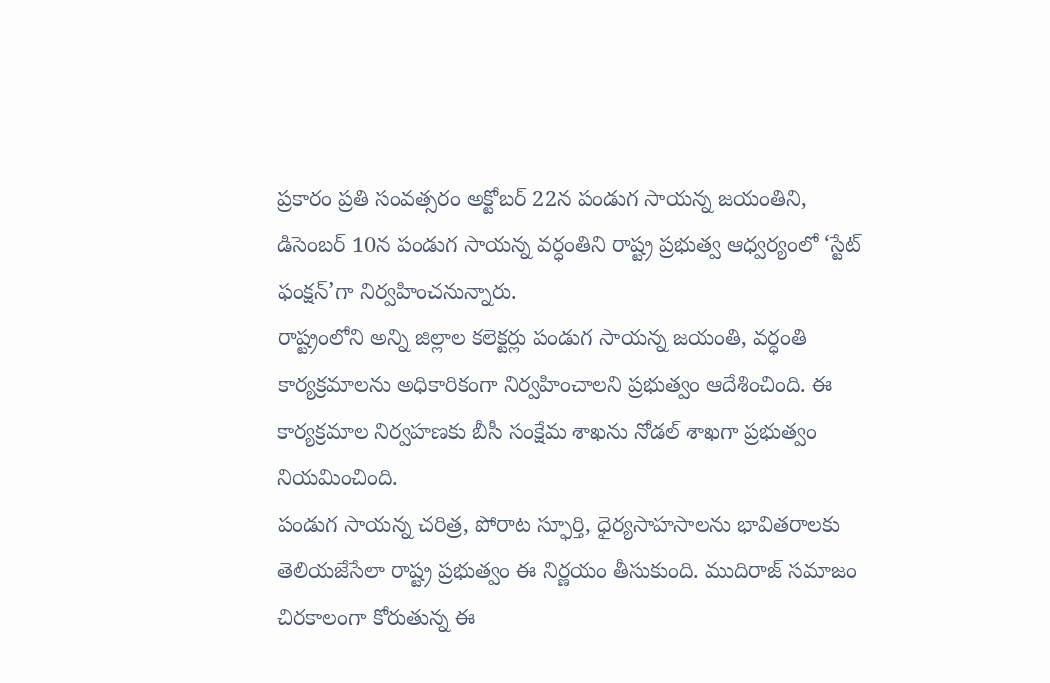ప్రకారం ప్రతి సంవత్సరం అక్టోబర్ 22న పండుగ సాయన్న జయంతిని, డిసెంబర్ 10న పండుగ సాయన్న వర్ధంతిని రాష్ట్ర ప్రభుత్వ ఆధ్వర్యంలో ‘స్టేట్ ఫంక్షన్’గా నిర్వహించనున్నారు.
రాష్ట్రంలోని అన్ని జిల్లాల కలెక్టర్లు పండుగ సాయన్న జయంతి, వర్ధంతి కార్యక్రమాలను అధికారికంగా నిర్వహించాలని ప్రభుత్వం ఆదేశించింది. ఈ కార్యక్రమాల నిర్వహణకు బీసీ సంక్షేమ శాఖను నోడల్ శాఖగా ప్రభుత్వం నియమించింది.
పండుగ సాయన్న చరిత్ర, పోరాట స్ఫూర్తి, ధైర్యసాహసాలను భావితరాలకు తెలియజేసేలా రాష్ట్ర ప్రభుత్వం ఈ నిర్ణయం తీసుకుంది. ముదిరాజ్ సమాజం చిరకాలంగా కోరుతున్న ఈ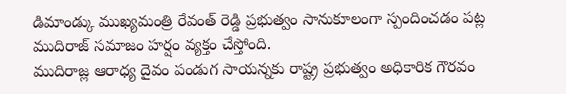డిమాండ్కు ముఖ్యమంత్రి రేవంత్ రెడ్డి ప్రభుత్వం సానుకూలంగా స్పందించడం పట్ల ముదిరాజ్ సమాజం హర్షం వ్యక్తం చేస్తోంది.
ముదిరాజ్ల ఆరాధ్య దైవం పండుగ సాయన్నకు రాష్ట్ర ప్రభుత్వం అధికారిక గౌరవం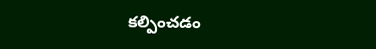కల్పించడం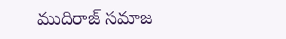ముదిరాజ్ సమాజ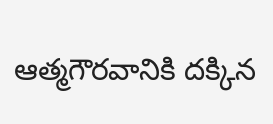ఆత్మగౌరవానికి దక్కిన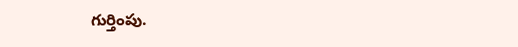గుర్తింపు.